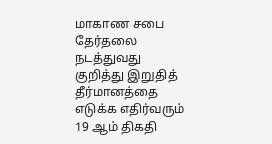மாகாண சபை தேர்தலை நடத்துவது குறித்து இறுதித் தீர்மானத்தை எடுக்க எதிர்வரும் 19 ஆம் திகதி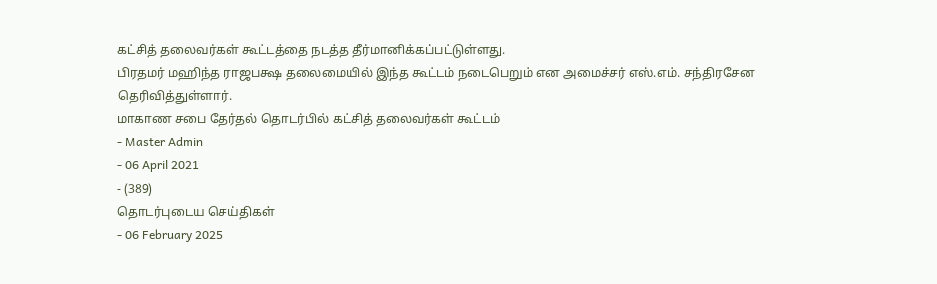கட்சித் தலைவர்கள் கூட்டத்தை நடத்த தீர்மானிக்கப்பட்டுள்ளது.
பிரதமர் மஹிந்த ராஜபக்ஷ தலைமையில் இந்த கூட்டம் நடைபெறும் என அமைச்சர் எஸ்.எம். சந்திரசேன தெரிவித்துள்ளார்.
மாகாண சபை தேர்தல் தொடர்பில் கட்சித் தலைவர்கள் கூட்டம்
- Master Admin
- 06 April 2021
- (389)
தொடர்புடைய செய்திகள்
- 06 February 2025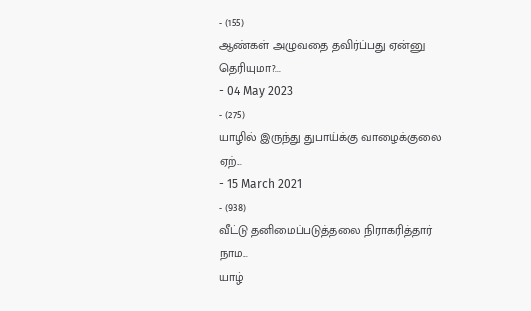- (155)
ஆண்கள் அழுவதை தவிர்ப்பது ஏன்னு தெரியுமா?...
- 04 May 2023
- (275)
யாழில் இருந்து துபாய்க்கு வாழைக்குலை ஏற்...
- 15 March 2021
- (938)
வீட்டு தனிமைப்படுத்தலை நிராகரித்தார் நாம...
யாழ்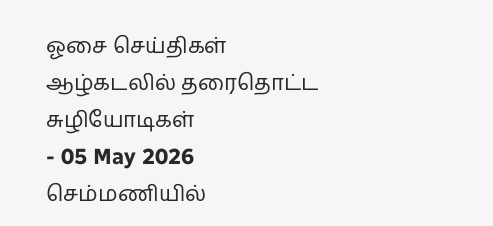ஓசை செய்திகள்
ஆழ்கடலில் தரைதொட்ட சுழியோடிகள்
- 05 May 2026
செம்மணியில்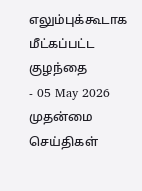எலும்புக்கூடாக மீட்கப்பட்ட குழந்தை
- 05 May 2026
முதன்மை செய்திகள்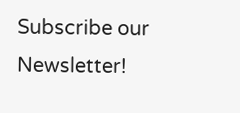Subscribe our Newsletter!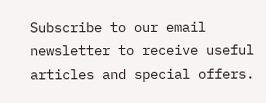Subscribe to our email newsletter to receive useful articles and special offers.